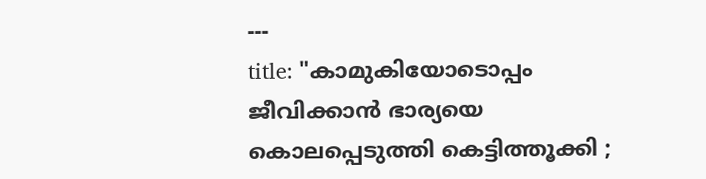---
title: "കാമുകിയോടൊപ്പം ജീവിക്കാൻ ഭാര്യയെ കൊലപ്പെടുത്തി കെട്ടിത്തൂക്കി ;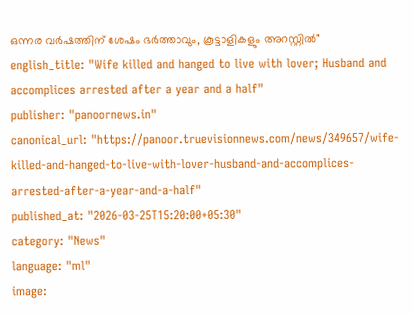ഒന്നര വർഷത്തിന് ശേഷം ഭർത്താവും, കൂട്ടാളികളും അറസ്റ്റിൽ"
english_title: "Wife killed and hanged to live with lover; Husband and accomplices arrested after a year and a half"
publisher: "panoornews.in"
canonical_url: "https://panoor.truevisionnews.com/news/349657/wife-killed-and-hanged-to-live-with-lover-husband-and-accomplices-arrested-after-a-year-and-a-half"
published_at: "2026-03-25T15:20:00+05:30"
category: "News"
language: "ml"
image: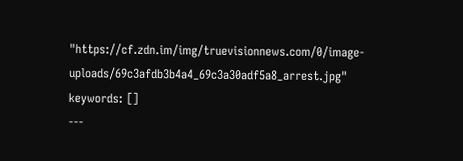"https://cf.zdn.im/img/truevisionnews.com/0/image-uploads/69c3afdb3b4a4_69c3a30adf5a8_arrest.jpg"
keywords: []
---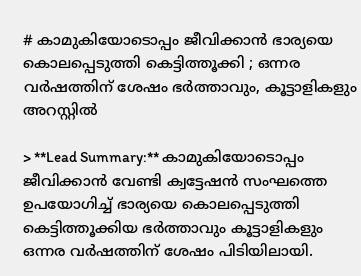# കാമുകിയോടൊപ്പം ജീവിക്കാൻ ഭാര്യയെ കൊലപ്പെടുത്തി കെട്ടിത്തൂക്കി ; ഒന്നര വർഷത്തിന് ശേഷം ഭർത്താവും, കൂട്ടാളികളും അറസ്റ്റിൽ

> **Lead Summary:** കാമുകിയോടൊപ്പം ജീവിക്കാൻ വേണ്ടി ക്വട്ടേഷൻ സംഘത്തെ ഉപയോഗിച്ച് ഭാര്യയെ കൊലപ്പെടുത്തി കെട്ടിത്തൂക്കിയ ഭർത്താവും കൂട്ടാളികളും ഒന്നര വർഷത്തിന് ശേഷം പിടിയിലായി.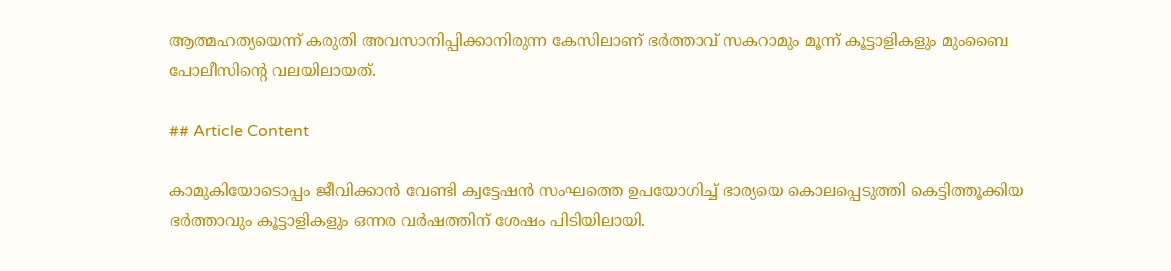ആത്മഹത്യയെന്ന് കരുതി അവസാനിപ്പിക്കാനിരുന്ന കേസിലാണ് ഭർത്താവ് സകറാമും മൂന്ന് കൂട്ടാളികളും മുംബൈ പോലീസിന്റെ വലയിലായത്.

## Article Content

കാമുകിയോടൊപ്പം ജീവിക്കാൻ വേണ്ടി ക്വട്ടേഷൻ സംഘത്തെ ഉപയോഗിച്ച് ഭാര്യയെ കൊലപ്പെടുത്തി കെട്ടിത്തൂക്കിയ ഭർത്താവും കൂട്ടാളികളും ഒന്നര വർഷത്തിന് ശേഷം പിടിയിലായി.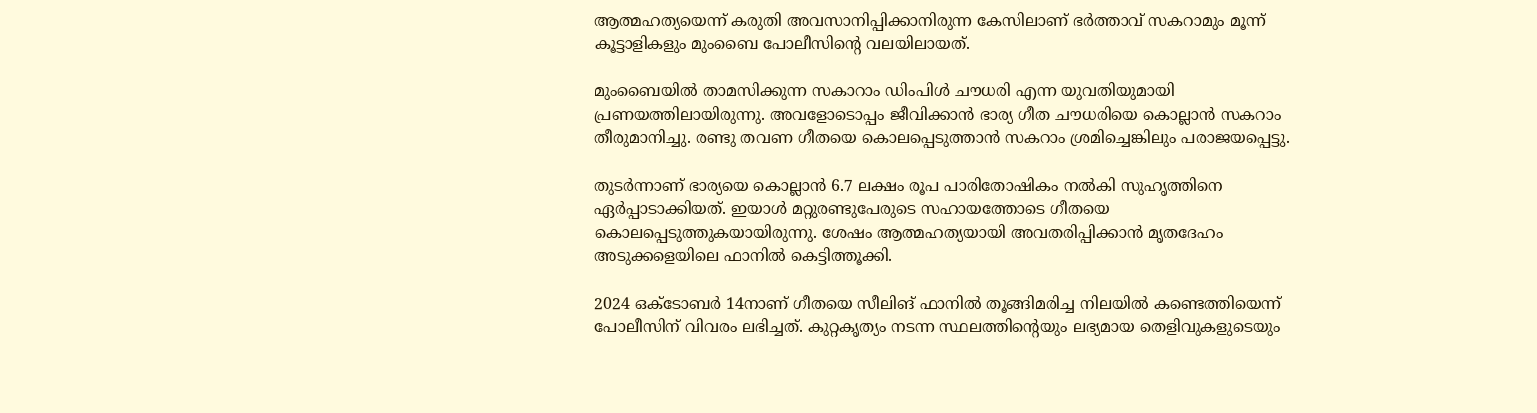ആത്മഹത്യയെന്ന് കരുതി അവസാനിപ്പിക്കാനിരുന്ന കേസിലാണ് ഭർത്താവ് സകറാമും മൂന്ന് കൂട്ടാളികളും മുംബൈ പോലീസിന്റെ വലയിലായത്.

മുംബൈയിൽ താമസിക്കുന്ന സകാറാം ഡിംപിൾ ചൗധരി എന്ന യുവതിയുമായി പ്രണയത്തിലായിരുന്നു. അവളോടൊപ്പം ജീവിക്കാൻ ഭാര്യ ഗീത ചൗധരിയെ കൊല്ലാൻ സകറാം തീരുമാനിച്ചു. രണ്ടു തവണ ഗീതയെ കൊലപ്പെടുത്താൻ സകറാം ശ്രമിച്ചെങ്കിലും പരാജയപ്പെട്ടു.

തുടർന്നാണ് ഭാര്യയെ കൊല്ലാൻ 6.7 ലക്ഷം രൂപ പാരിതോഷികം നൽകി സുഹൃത്തിനെ ഏർപ്പാടാക്കിയത്. ഇയാൾ മറ്റുരണ്ടുപേരുടെ സഹായത്തോടെ ഗീതയെ കൊലപ്പെടുത്തുകയായിരുന്നു. ശേഷം ആത്മഹത്യയായി അവതരിപ്പിക്കാൻ മൃതദേഹം അടുക്കളെയിലെ ഫാനിൽ കെട്ടിത്തൂക്കി.

2024 ഒക്ടോബർ 14നാണ് ഗീതയെ സീലിങ് ഫാനിൽ തൂങ്ങിമരിച്ച നിലയിൽ കണ്ടെത്തിയെന്ന് പോലീസിന് വിവരം ലഭിച്ചത്. കുറ്റകൃത്യം നടന്ന സ്ഥലത്തിന്റെയും ലഭ്യമായ തെളിവുകളുടെയും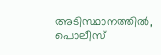അടിസ്ഥാനത്തിൽ, പൊലീസ്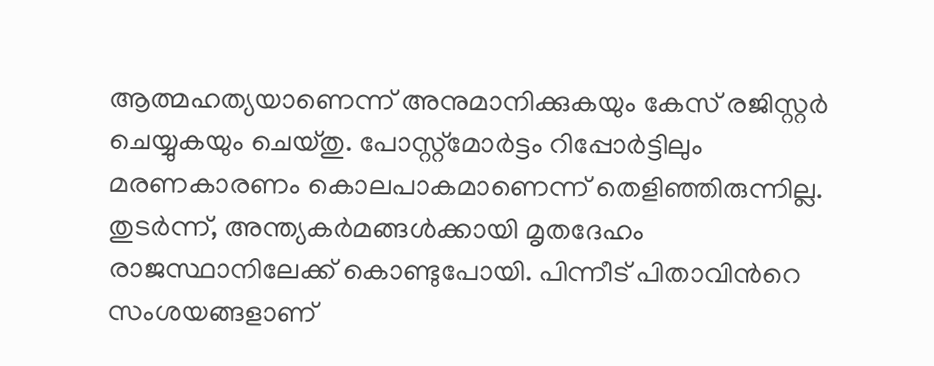ആത്മഹത്യയാണെന്ന് അനുമാനിക്കുകയും കേസ് രജിസ്റ്റർ ചെയ്യുകയും ചെയ്തു. പോസ്റ്റ്‌മോർട്ടം റിപ്പോർട്ടിലും മരണകാരണം കൊലപാകമാണെന്ന് തെളിഞ്ഞിരുന്നില്ല. തുടർന്ന്, അന്ത്യകർമങ്ങൾക്കായി മൃതദേഹം രാജസ്ഥാനിലേക്ക് കൊണ്ടുപോയി. പിന്നീട് പിതാവിന്‍റെ സംശയങ്ങളാണ്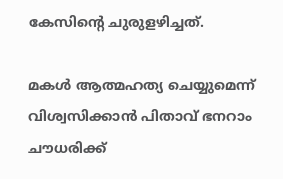കേസിന്‍റെ ചുരുളഴിച്ചത്.

മകൾ ആത്മഹത്യ ചെയ്യുമെന്ന് വിശ്വസിക്കാൻ പിതാവ് ഭനറാം ചൗധരിക്ക്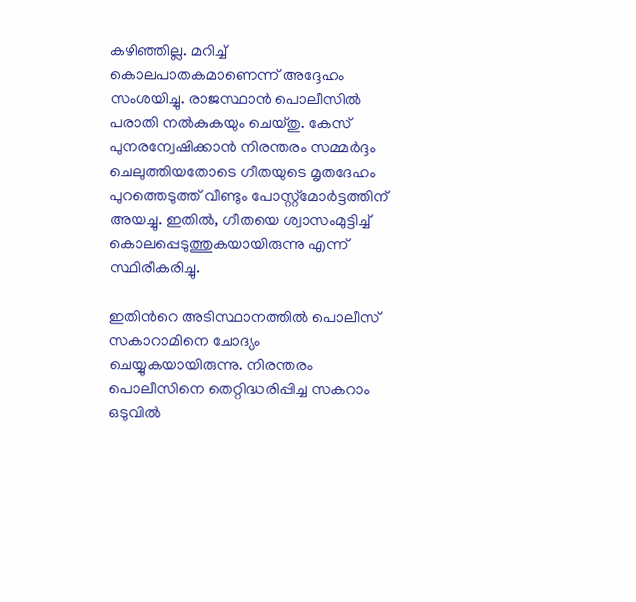കഴിഞ്ഞില്ല. മറിച്ച് കൊലപാതകമാണെന്ന് അദ്ദേഹം സംശയിച്ചു. രാജസ്ഥാൻ പൊലീസിൽ പരാതി നൽകുകയും ചെയ്തു. കേസ് പുനരന്വേഷിക്കാൻ നിരന്തരം സമ്മർദ്ദം ചെലുത്തിയതോടെ ഗീതയുടെ മൃതദേഹം പുറത്തെടുത്ത് വീണ്ടും പോസ്റ്റ്‌മോർട്ടത്തിന് അയച്ചു. ഇതിൽ, ഗീതയെ ശ്വാസംമുട്ടിച്ച് കൊലപ്പെടുത്തുകയായിരുന്നു എന്ന് സ്ഥിരീകരിച്ചു.

ഇതിന്‍റെ അടിസ്ഥാനത്തിൽ പൊലീസ് സകാറാമിനെ ചോദ്യം ചെയ്യുകയായിരുന്നു. നിരന്തരം പൊലീസിനെ തെറ്റിദ്ധരിപ്പിച്ച സകറാം ഒടുവിൽ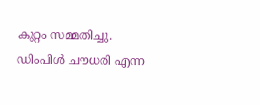കുറ്റം സമ്മതിച്ചു. ഡിംപിൾ ചൗധരി എന്ന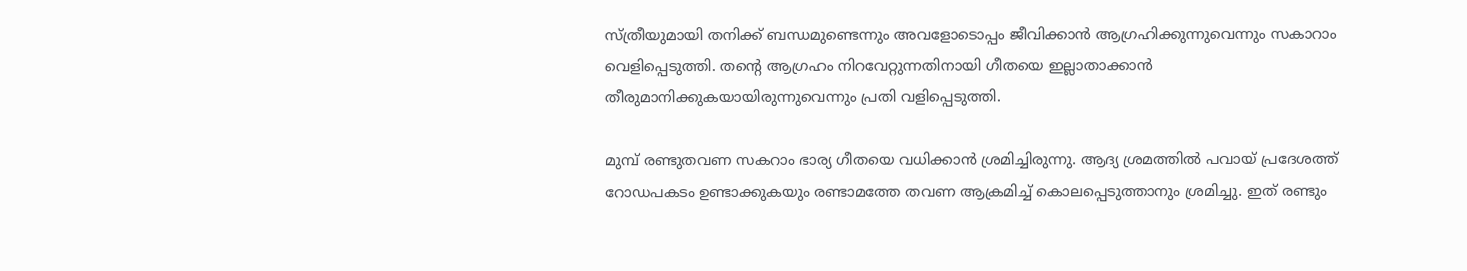സ്ത്രീയുമായി തനിക്ക് ബന്ധമുണ്ടെന്നും അവളോടൊപ്പം ജീവിക്കാൻ ആഗ്രഹിക്കുന്നുവെന്നും സകാറാം വെളിപ്പെടുത്തി. തന്റെ ആഗ്രഹം നിറവേറ്റുന്നതിനായി ഗീതയെ ഇല്ലാതാക്കാൻ തീരുമാനിക്കുകയായിരുന്നുവെന്നും പ്രതി വളിപ്പെടുത്തി.

മുമ്പ് രണ്ടുതവണ സകറാം ഭാര്യ ഗീതയെ വധിക്കാൻ ശ്രമിച്ചിരുന്നു. ആദ്യ ശ്രമത്തിൽ പവായ് പ്രദേശത്ത് റോഡപകടം ഉണ്ടാക്കുകയും രണ്ടാമത്തേ തവണ ആക്രമിച്ച് കൊലപ്പെടുത്താനും ശ്രമിച്ചു. ഇത് രണ്ടും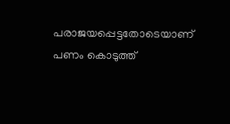പരാജയപ്പെട്ടതോടെയാണ് പണം കൊടുത്ത്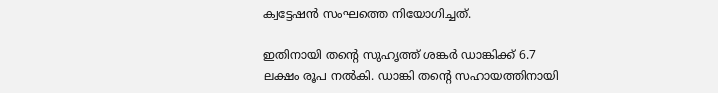ക്വട്ടേഷൻ സംഘത്തെ നിയോഗിച്ചത്.

ഇതിനായി തന്റെ സുഹൃത്ത് ശങ്കർ ഡാങ്കിക്ക് 6.7 ലക്ഷം രൂപ നൽകി. ഡാങ്കി തന്റെ സഹായത്തിനായി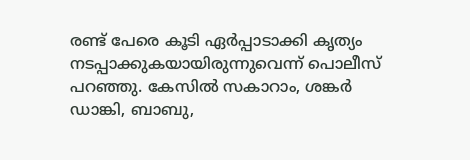രണ്ട് പേരെ കൂടി ഏർപ്പാടാക്കി കൃത്യം നടപ്പാക്കുകയായിരുന്നുവെന്ന് പൊലീസ് പറഞ്ഞു. കേസിൽ സകാറാം, ശങ്കർ ഡാങ്കി, ബാബു,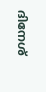ദിനേശ്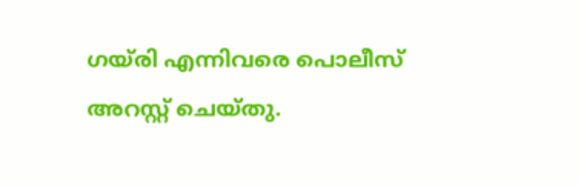ഗയ്‌രി എന്നിവരെ പൊലീസ് അറസ്റ്റ് ചെയ്തു.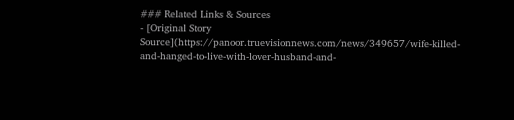### Related Links & Sources
- [Original Story Source](https://panoor.truevisionnews.com/news/349657/wife-killed-and-hanged-to-live-with-lover-husband-and-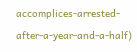accomplices-arrested-after-a-year-and-a-half)